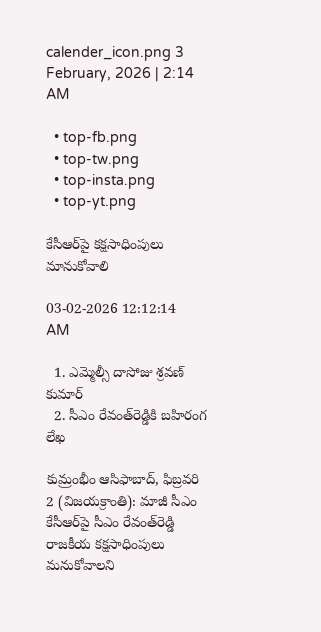calender_icon.png 3 February, 2026 | 2:14 AM

  • top-fb.png
  • top-tw.png
  • top-insta.png
  • top-yt.png

కేసీఆర్‌పై కక్షసాధింపులు మానుకోవాలి

03-02-2026 12:12:14 AM

  1. ఎమ్మెల్సీ దాసోజు శ్రవణ్ కుమార్
  2. సీఎం రేవంత్‌రెడ్డికి బహిరంగ లేఖ

కుమ్రంభీం ఆసిఫాబాద్, ఫిబ్రవరి 2 (విజయక్రాంతి): మాజీ సీఎం కేసీఆర్‌పై సీఎం రేవంత్‌రెడ్డి రాజకీయ కక్షసాధింపులు మనుకోవాలని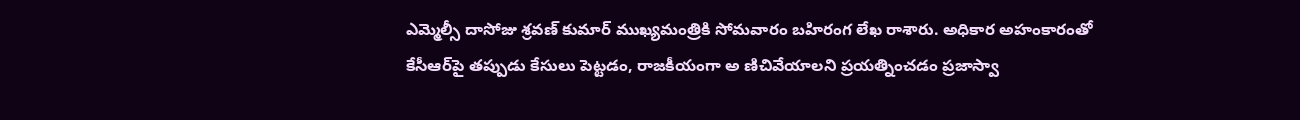ఎమ్మెల్సీ దాసోజు శ్రవణ్ కుమార్ ముఖ్యమంత్రికి సోమవారం బహిరంగ లేఖ రాశారు. అధికార అహంకారంతో కేసీఆర్‌పై తప్పుడు కేసులు పెట్టడం, రాజకీయంగా అ ణిచివేయాలని ప్రయత్నించడం ప్రజాస్వా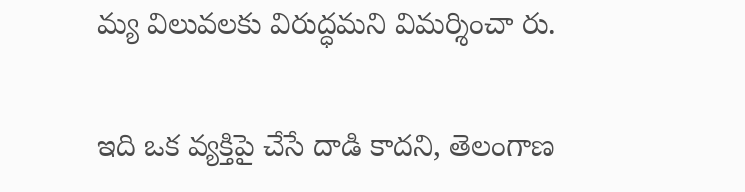మ్య విలువలకు విరుద్ధమని విమర్శించా రు.

ఇది ఒక వ్యక్తిపై చేసే దాడి కాదని, తెలంగాణ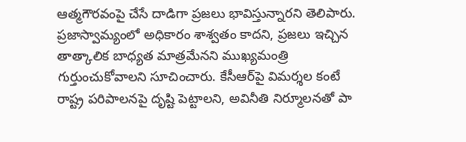ఆత్మగౌరవంపై చేసే దాడిగా ప్రజలు భావిస్తున్నారని తెలిపారు. ప్రజాస్వామ్యంలో అధికారం శాశ్వతం కాదని, ప్రజలు ఇచ్చిన తాత్కాలిక బాధ్యత మాత్రమేనని ముఖ్యమంత్రి గుర్తుంచుకోవాలని సూచించారు. కేసీఆర్‌పై విమర్శల కంటే రాష్ట్ర పరిపాలనపై దృష్టి పెట్టాలని, అవినీతి నిర్మూలనతో పా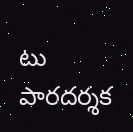టు పారదర్శక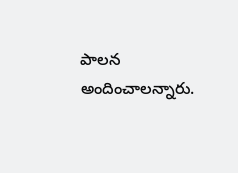పాలన అందించాలన్నారు.